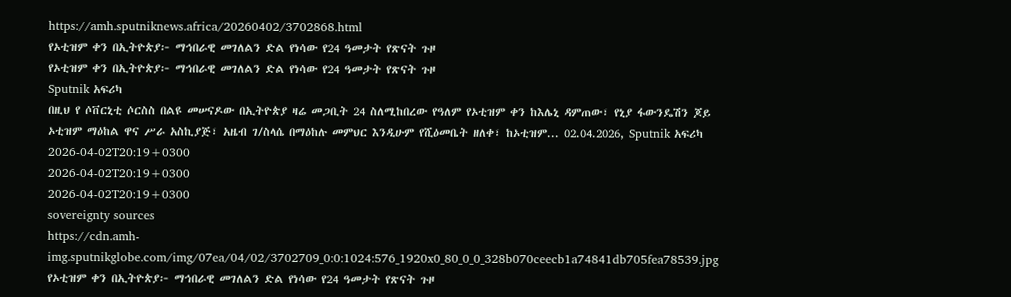https://amh.sputniknews.africa/20260402/3702868.html
የኦቲዝም ቀን በኢትዮጵያ፦ ማኅበራዊ መገለልን ድል የነሳው የ24 ዓመታት የጽናት ጉዞ
የኦቲዝም ቀን በኢትዮጵያ፦ ማኅበራዊ መገለልን ድል የነሳው የ24 ዓመታት የጽናት ጉዞ
Sputnik አፍሪካ
በዚህ የ ሶቨርኒቲ ሶርስስ በልዩ መሠናዶው በኢትዮጵያ ዛሬ መጋቢት 24 ስለሚከበረው የዓለም የኦቲዝም ቀን ከእሌኒ ዳምጠው፣ የኒያ ፋውንዴሽን ጆይ ኦቲዝም ማዕከል ዋና ሥራ አስኪያጅ፣ አዜብ ገ/ስላሴ በማዕከሉ መምህር እንዲሁም የሺዕመቤት ዘለቀ፣ ከኦቲዝም... 02.04.2026, Sputnik አፍሪካ
2026-04-02T20:19+0300
2026-04-02T20:19+0300
2026-04-02T20:19+0300
sovereignty sources
https://cdn.amh-img.sputnikglobe.com/img/07ea/04/02/3702709_0:0:1024:576_1920x0_80_0_0_328b070ceecb1a74841db705fea78539.jpg
የኦቲዝም ቀን በኢትዮጵያ፦ ማኅበራዊ መገለልን ድል የነሳው የ24 ዓመታት የጽናት ጉዞ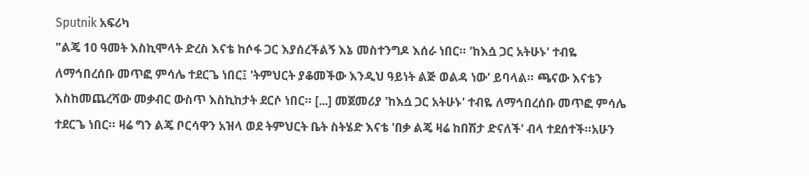Sputnik አፍሪካ
"ልጄ 10 ዓመት እስኪሞላት ድረስ እናቴ ከሶፋ ጋር እያሰረችልኝ እኔ መስተንግዶ እሰራ ነበር። 'ከእሷ ጋር አትሁኑ' ተብዬ ለማኅበረሰቡ መጥፎ ምሳሌ ተደርጌ ነበር፤ 'ትምህርት ያቆመችው እንዲህ ዓይነት ልጅ ወልዳ ነው' ይባላል። ጫናው እናቴን እስከመጨረሻው መቃብር ውስጥ እስኪከታት ደርሶ ነበር። [...] መጀመሪያ 'ከእሷ ጋር አትሁኑ' ተብዬ ለማኅበረሰቡ መጥፎ ምሳሌ ተደርጌ ነበር። ዛሬ ግን ልጄ ቦርሳዋን አዝላ ወደ ትምህርት ቤት ስትሄድ እናቴ 'በቃ ልጄ ዛሬ ከበሽታ ድናለች' ብላ ተደሰተች።አሁን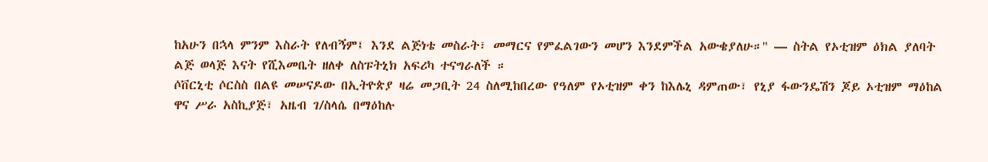ከአሁን በኋላ ምንም እስራት የለብኝም፤ እንደ ልጅነቴ መስራት፣ መማርና የምፈልገውን መሆን እንደምችል አውቄያለሁ።" — ስትል የኦቲዝም ዕክል ያለባት ልጅ ወላጅ እናት የሺእመቤት ዘለቀ ለስፑትኒክ አፍሪካ ተናግራለች ።
ሶቨርኒቲ ሶርስስ በልዩ መሠናዶው በኢትዮጵያ ዛሬ መጋቢት 24 ስለሚከበረው የዓለም የኦቲዝም ቀን ከእሌኒ ዳምጠው፣ የኒያ ፋውንዴሽን ጆይ ኦቲዝም ማዕከል ዋና ሥራ አስኪያጅ፣ አዜብ ገ/ስላሴ በማዕከሉ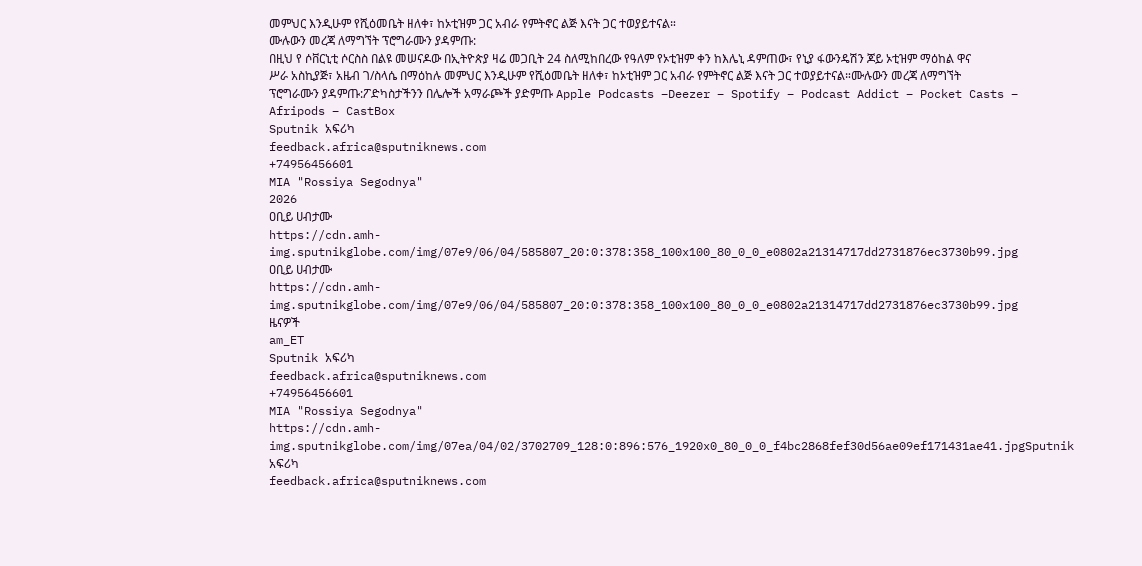መምህር እንዲሁም የሺዕመቤት ዘለቀ፣ ከኦቲዝም ጋር አብራ የምትኖር ልጅ እናት ጋር ተወያይተናል።
ሙሉውን መረጃ ለማግኘት ፕሮግራሙን ያዳምጡ:
በዚህ የ ሶቨርኒቲ ሶርስስ በልዩ መሠናዶው በኢትዮጵያ ዛሬ መጋቢት 24 ስለሚከበረው የዓለም የኦቲዝም ቀን ከእሌኒ ዳምጠው፣ የኒያ ፋውንዴሽን ጆይ ኦቲዝም ማዕከል ዋና ሥራ አስኪያጅ፣ አዜብ ገ/ስላሴ በማዕከሉ መምህር እንዲሁም የሺዕመቤት ዘለቀ፣ ከኦቲዝም ጋር አብራ የምትኖር ልጅ እናት ጋር ተወያይተናል።ሙሉውን መረጃ ለማግኘት ፕሮግራሙን ያዳምጡ:ፖድካስታችንን በሌሎች አማራጮች ያድምጡ Apple Podcasts –Deezer – Spotify – Podcast Addict – Pocket Casts – Afripods – CastBox
Sputnik አፍሪካ
feedback.africa@sputniknews.com
+74956456601
MIA "Rossiya Segodnya"
2026
ዐቢይ ሀብታሙ
https://cdn.amh-img.sputnikglobe.com/img/07e9/06/04/585807_20:0:378:358_100x100_80_0_0_e0802a21314717dd2731876ec3730b99.jpg
ዐቢይ ሀብታሙ
https://cdn.amh-img.sputnikglobe.com/img/07e9/06/04/585807_20:0:378:358_100x100_80_0_0_e0802a21314717dd2731876ec3730b99.jpg
ዜናዎች
am_ET
Sputnik አፍሪካ
feedback.africa@sputniknews.com
+74956456601
MIA "Rossiya Segodnya"
https://cdn.amh-img.sputnikglobe.com/img/07ea/04/02/3702709_128:0:896:576_1920x0_80_0_0_f4bc2868fef30d56ae09ef171431ae41.jpgSputnik አፍሪካ
feedback.africa@sputniknews.com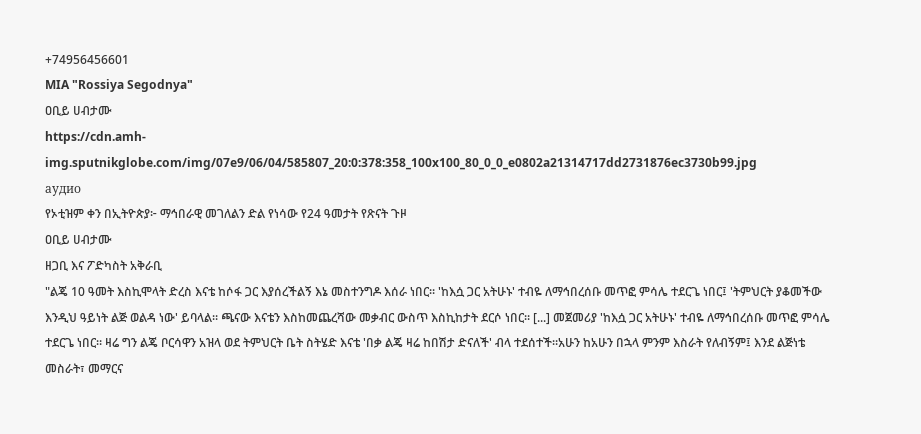+74956456601
MIA "Rossiya Segodnya"
ዐቢይ ሀብታሙ
https://cdn.amh-img.sputnikglobe.com/img/07e9/06/04/585807_20:0:378:358_100x100_80_0_0_e0802a21314717dd2731876ec3730b99.jpg
аудио
የኦቲዝም ቀን በኢትዮጵያ፦ ማኅበራዊ መገለልን ድል የነሳው የ24 ዓመታት የጽናት ጉዞ
ዐቢይ ሀብታሙ
ዘጋቢ እና ፖድካስት አቅራቢ
"ልጄ 10 ዓመት እስኪሞላት ድረስ እናቴ ከሶፋ ጋር እያሰረችልኝ እኔ መስተንግዶ እሰራ ነበር። 'ከእሷ ጋር አትሁኑ' ተብዬ ለማኅበረሰቡ መጥፎ ምሳሌ ተደርጌ ነበር፤ 'ትምህርት ያቆመችው እንዲህ ዓይነት ልጅ ወልዳ ነው' ይባላል። ጫናው እናቴን እስከመጨረሻው መቃብር ውስጥ እስኪከታት ደርሶ ነበር። [...] መጀመሪያ 'ከእሷ ጋር አትሁኑ' ተብዬ ለማኅበረሰቡ መጥፎ ምሳሌ ተደርጌ ነበር። ዛሬ ግን ልጄ ቦርሳዋን አዝላ ወደ ትምህርት ቤት ስትሄድ እናቴ 'በቃ ልጄ ዛሬ ከበሽታ ድናለች' ብላ ተደሰተች።አሁን ከአሁን በኋላ ምንም እስራት የለብኝም፤ እንደ ልጅነቴ መስራት፣ መማርና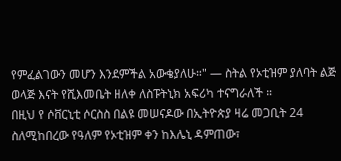የምፈልገውን መሆን እንደምችል አውቄያለሁ።" — ስትል የኦቲዝም ያለባት ልጅ ወላጅ እናት የሺእመቤት ዘለቀ ለስፑትኒክ አፍሪካ ተናግራለች ።
በዚህ የ ሶቨርኒቲ ሶርስስ በልዩ መሠናዶው በኢትዮጵያ ዛሬ መጋቢት 24 ስለሚከበረው የዓለም የኦቲዝም ቀን ከእሌኒ ዳምጠው፣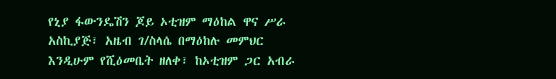የኒያ ፋውንዴሽን ጆይ ኦቲዝም ማዕከል ዋና ሥራ አስኪያጅ፣ አዜብ ገ/ስላሴ በማዕከሉ መምህር እንዲሁም የሺዕመቤት ዘለቀ፣ ከኦቲዝም ጋር አብራ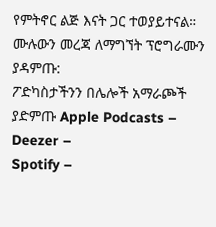የምትኖር ልጅ እናት ጋር ተወያይተናል።
ሙሉውን መረጃ ለማግኘት ፕሮግራሙን ያዳምጡ:
ፖድካስታችንን በሌሎች አማራጮች ያድምጡ Apple Podcasts –
Deezer –
Spotify –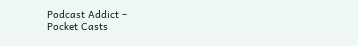Podcast Addict –
Pocket Casts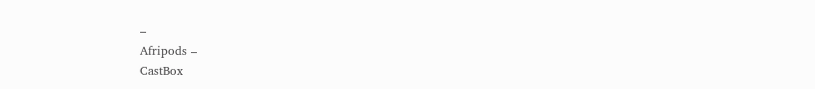–
Afripods –
CastBox